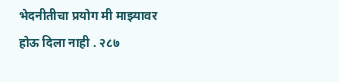भेदनीतीचा प्रयोग मी माझ्यावर होऊ दिला नाही . २८७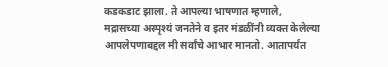कडकडाट झाला. ते आपल्या भाषणात म्हणाले,
मद्रासच्या अस्पृश्यं जनतेने व इतर मंडळींनी व्यक्त केलेल्या आपलेपणाबद्दल मी सर्वांचे आभार मानतो. आतापर्यंत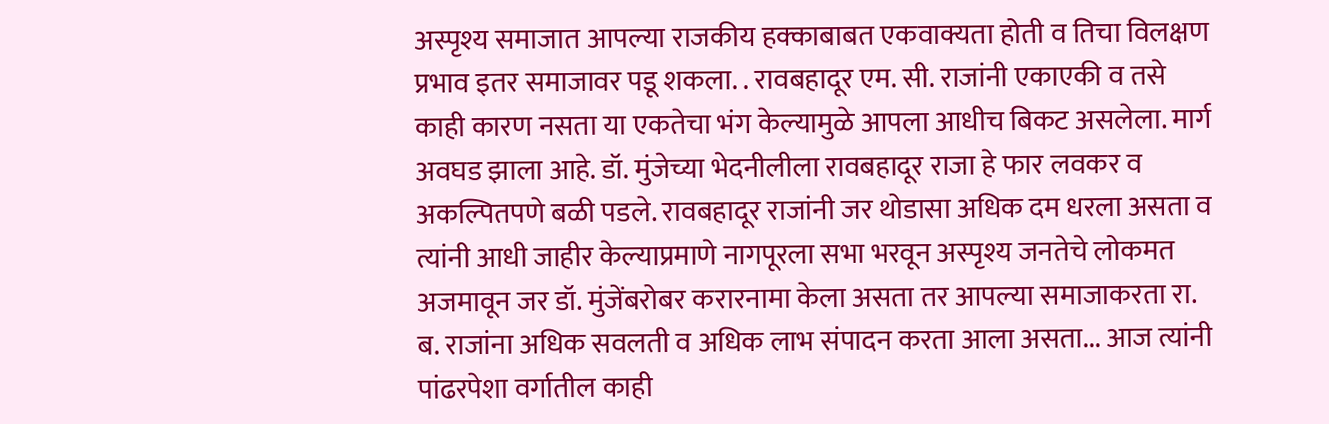अस्पृश्य समाजात आपल्या राजकीय हक्काबाबत एकवाक्यता होती व तिचा विलक्षण प्रभाव इतर समाजावर पडू शकला. . रावबहादूर एम. सी. राजांनी एकाएकी व तसे काही कारण नसता या एकतेचा भंग केल्यामुळे आपला आधीच बिकट असलेला. मार्ग अवघड झाला आहे. डॉ. मुंजेच्या भेदनीलीला रावबहादूर राजा हे फार लवकर व अकल्पितपणे बळी पडले. रावबहादूर राजांनी जर थोडासा अधिक दम धरला असता व त्यांनी आधी जाहीर केल्याप्रमाणे नागपूरला सभा भरवून अस्पृश्य जनतेचे लोकमत अजमावून जर डॉ. मुंजेंबरोबर करारनामा केला असता तर आपल्या समाजाकरता रा. ब. राजांना अधिक सवलती व अधिक लाभ संपादन करता आला असता... आज त्यांनी पांढरपेशा वर्गातील काही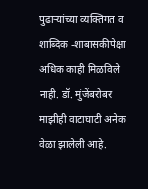पुढाऱ्यांच्या व्यक्तिगत व शाब्दिक -शाबासकीपेक्षा अधिक काही मिळविले नाही. डॉ. मुंजेंबरोबर माझीही वाटाघाटी अनेक वेळा झालेली आहे.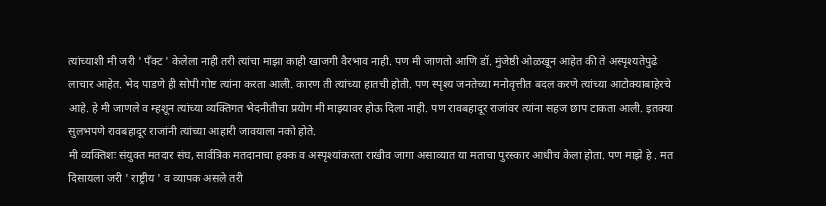त्यांच्याशी मी जरी ' पँक्ट ' केलेला नाही तरी त्यांचा माझा काही खाजगी वैरभाव नाही. पण मी जाणतो आणि डॉ. मुंजेष्ठी ओळखून आहेत की ते अस्पृश्यतेपुढे लाचार आहेत. भेद पाडणे ही सोपी गोष्ट त्यांना करता आली. कारण ती त्यांच्या हातची होती. पण स्पृश्य जनतेच्या मनोवृत्तीत बदल करणे त्यांच्या आटोक्याबाहेरचे आहे. हे मी जाणले व म्हशून त्यांच्या व्यक्तिगत भेदनीतीचा प्रयोग मी माझ्यावर होऊ दिला नाही. पण रावबहादूर राजांवर त्यांना सहज छाप टाकता आली. इतक्या सुलभपणे रावबहादूर राजांनी त्यांच्या आहारी जावयाला नको होते.
मी व्यक्तिशः संयुक्त मतदार संघ, सार्वत्रिक मतदानाचा हक्क व अस्पृश्यांकरता राखीव जागा असाव्यात या मताचा पुरस्कार आधीच केला होता. पण माझे हे . मत दिसायला जरी ' राष्ट्रीय ' व व्यापक असले तरी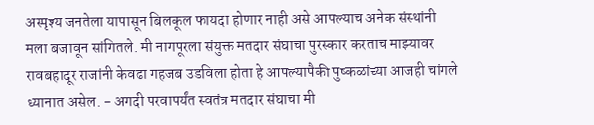अस्पृश्य जनतेला यापासून बिलकूल फायदा होणार नाही असे आपल्याच अनेक संस्थांनी मला बजावून सांगितले. मी नागपूरला संयुक्त मतदार संघाचा पुरस्कार करताच माझ्यावर रावबहादूर राजांनी केवढा गहजब उडविला होता हे आपल्यापैकी पुष्कळांच्या आजही चांगले ध्यानात असेल. - अगदी परवापर्यंत स्वतंत्र मतदार संघाचा मी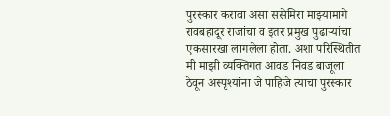पुरस्कार करावा असा ससेमिरा माझ्यामागे रावबहादूर राजांचा व इतर प्रमुख पुढाऱ्यांचा एकसारखा लागलेला होता. अशा परिस्थितीत मी माझी व्यक्तिगत आवड निवड बाजूला ठेवून अस्पृश्यांना जे पाहिजे त्याचा पुरस्कार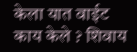केला यात वाईट काय केले ? शिवाय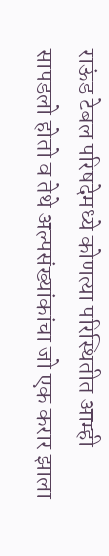राऊंड टेबल परिषदेमध्ये कोणत्या परिस्थितीत आम्ही सापडलो होतो व तेथे अल्पसंख्यांकांचा जो एक करार झाला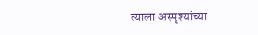त्याला अस्पृश्यांच्या